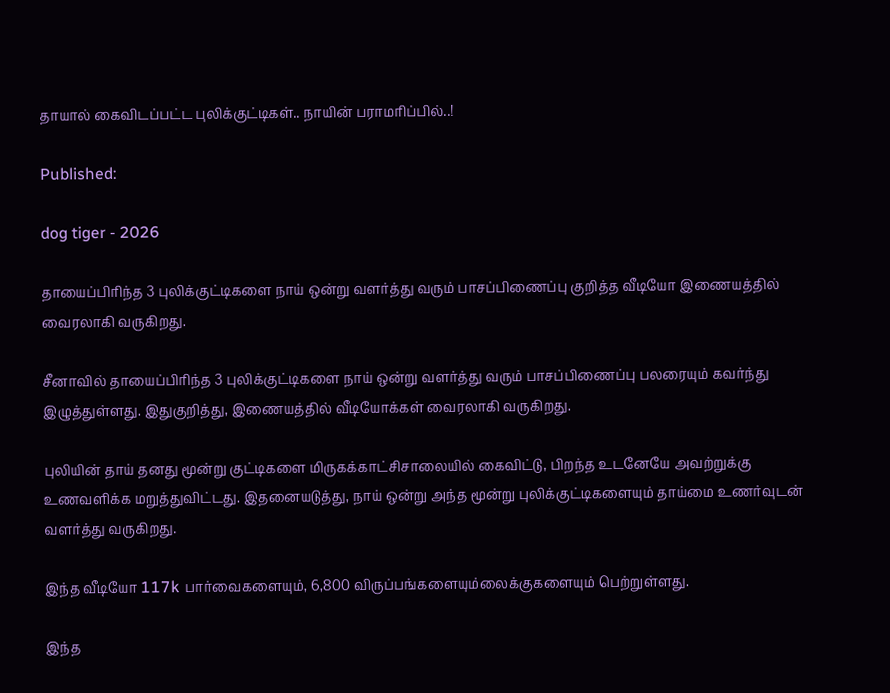தாயால் கைவிடப்பட்ட புலிக்குட்டிகள்.. நாயின் பராமரிப்பில்..!

Published:

dog tiger - 2026

தாயைப்பிரிந்த 3 புலிக்குட்டிகளை நாய் ஒன்று வளர்த்து வரும் பாசப்பிணைப்பு குறித்த வீடியோ இணையத்தில் வைரலாகி வருகிறது.

சீனாவில் தாயைப்பிரிந்த 3 புலிக்குட்டிகளை நாய் ஒன்று வளர்த்து வரும் பாசப்பிணைப்பு பலரையும் கவர்ந்து இழுத்துள்ளது. இதுகுறித்து, இணையத்தில் வீடியோக்கள் வைரலாகி வருகிறது.

புலியின் தாய் தனது மூன்று குட்டிகளை மிருகக்காட்சிசாலையில் கைவிட்டு, பிறந்த உடனேயே அவற்றுக்கு உணவளிக்க மறுத்துவிட்டது. இதனையடுத்து, நாய் ஒன்று அந்த மூன்று புலிக்குட்டிகளையும் தாய்மை உணர்வுடன் வளர்த்து வருகிறது.

இந்த வீடியோ 117k பார்வைகளையும், 6,800 விருப்பங்களையும்லைக்குகளையும் பெற்றுள்ளது.

இந்த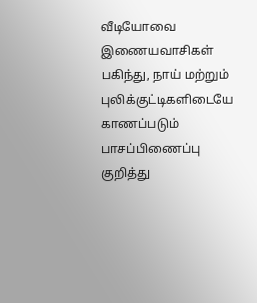வீடியோவை இணையவாசிகள் பகிந்து, நாய் மற்றும் புலிக்குட்டிகளிடையே காணப்படும் பாசப்பிணைப்பு குறித்து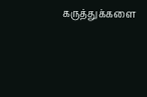கருத்துக்களை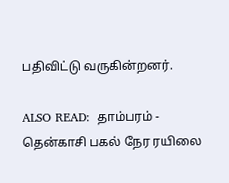பதிவிட்டு வருகின்றனர்.

ALSO READ:  தாம்பரம் - தென்காசி பகல் நேர ரயிலை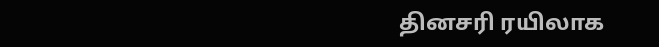தினசரி ரயிலாக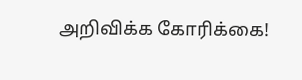அறிவிக்க கோரிக்கை!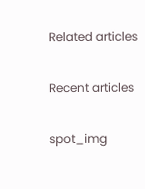Related articles

Recent articles

spot_img